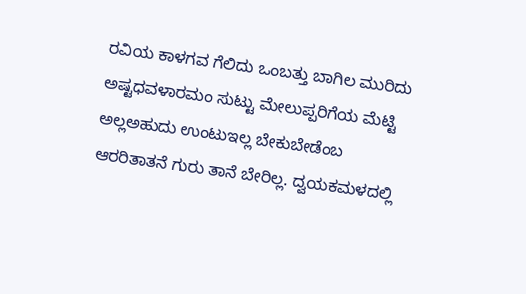ರವಿಯ ಕಾಳಗವ ಗೆಲಿದು ಒಂಬತ್ತು ಬಾಗಿಲ ಮುರಿದು ಅಷ್ಟಧವಳಾರಮಂ ಸುಟ್ಟು ಮೇಲುಪ್ಪರಿಗೆಯ ಮೆಟ್ಟಿ ಅಲ್ಲಅಹುದು ಉಂಟುಇಲ್ಲ ಬೇಕುಬೇಡೆಂಬ ಆರರಿತಾತನೆ ಗುರು ತಾನೆ ಬೇರಿಲ್ಲ. ದ್ವಯಕಮಳದಲ್ಲಿ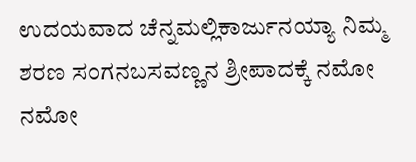ಉದಯವಾದ ಚೆನ್ನಮಲ್ಲಿಕಾರ್ಜುನಯ್ಯಾ ನಿಮ್ಮ ಶರಣ ಸಂಗನಬಸವಣ್ಣನ ಶ್ರೀಪಾದಕ್ಕೆ ನಮೋ ನಮೋ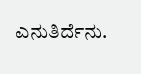ಎನುತಿರ್ದೆನು.